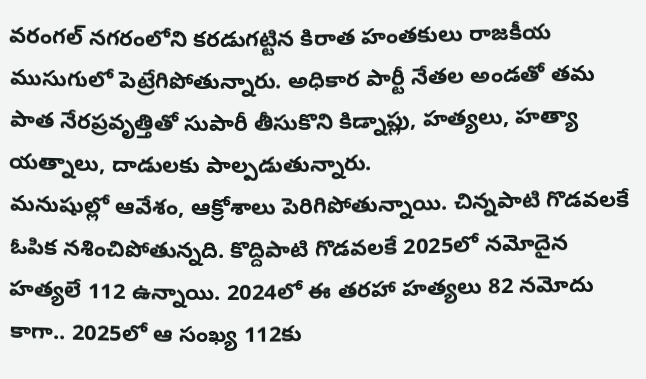వరంగల్ నగరంలోని కరడుగట్టిన కిరాత హంతకులు రాజకీయ ముసుగులో పెట్రేగిపోతున్నారు. అధికార పార్టీ నేతల అండతో తమ పాత నేరప్రవృత్తితో సుపారీ తీసుకొని కిడ్నాప్లు, హత్యలు, హత్యా యత్నాలు, దాడులకు పాల్పడుతున్నారు.
మనుషుల్లో ఆవేశం, ఆక్రోశాలు పెరిగిపోతున్నాయి. చిన్నపాటి గొడవలకే ఓపిక నశించిపోతున్నది. కొద్దిపాటి గొడవలకే 2025లో నమోదైన హత్యలే 112 ఉన్నాయి. 2024లో ఈ తరహా హత్యలు 82 నమోదు కాగా.. 2025లో ఆ సంఖ్య 112కు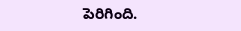పెరిగింది.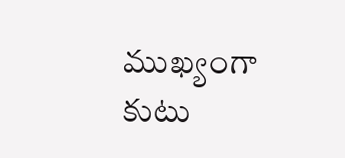ముఖ్యంగా కుటు